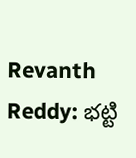Revanth Reddy: భట్టి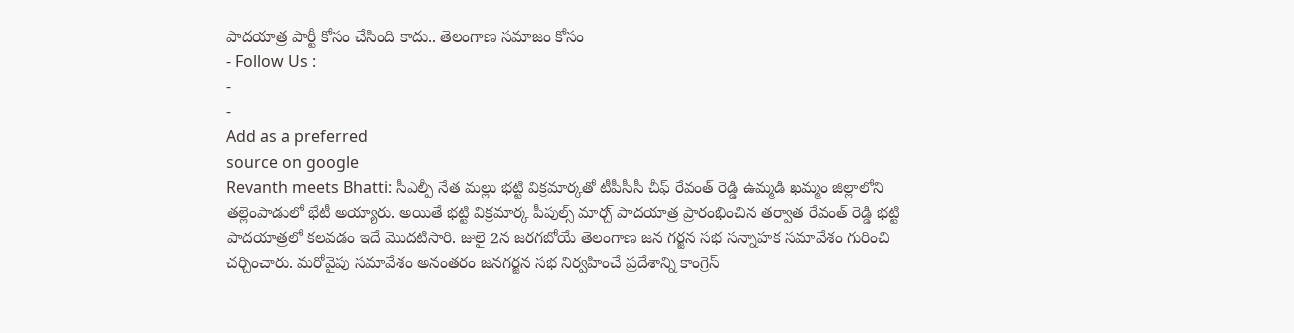పాదయాత్ర పార్టీ కోసం చేసింది కాదు.. తెలంగాణ సమాజం కోసం
- Follow Us :
-
-
Add as a preferred
source on google
Revanth meets Bhatti: సీఎల్పీ నేత మల్లు భట్టి విక్రమార్కతో టీపీసీసీ చీఫ్ రేవంత్ రెడ్డి ఉమ్మడి ఖమ్మం జిల్లాలోని తల్లెంపాడులో భేటీ అయ్యారు. అయితే భట్టి విక్రమార్క పీపుల్స్ మార్చ్ పాదయాత్ర ప్రారంభించిన తర్వాత రేవంత్ రెడ్డి భట్టి పాదయాత్రలో కలవడం ఇదే మొదటిసారి. జులై 2న జరగబోయే తెలంగాణ జన గర్జన సభ సన్నాహక సమావేశం గురించి చర్చించారు. మరోవైపు సమావేశం అనంతరం జనగర్జన సభ నిర్వహించే ప్రదేశాన్ని కాంగ్రెస్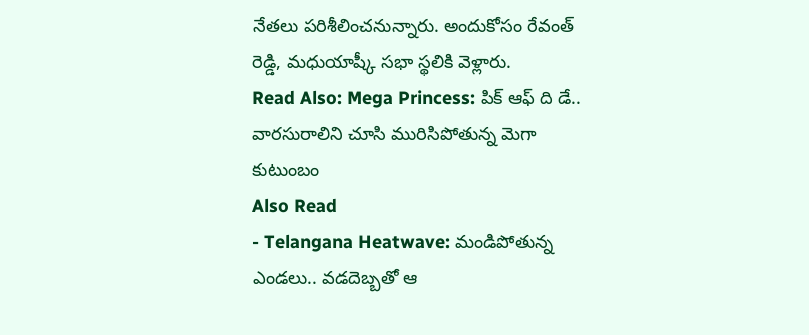నేతలు పరిశీలించనున్నారు. అందుకోసం రేవంత్ రెడ్డి, మధుయాష్కీ సభా స్థలికి వెళ్లారు.
Read Also: Mega Princess: పిక్ ఆఫ్ ది డే.. వారసురాలిని చూసి మురిసిపోతున్న మెగా కుటుంబం
Also Read
- Telangana Heatwave: మండిపోతున్న ఎండలు.. వడదెబ్బతో ఆ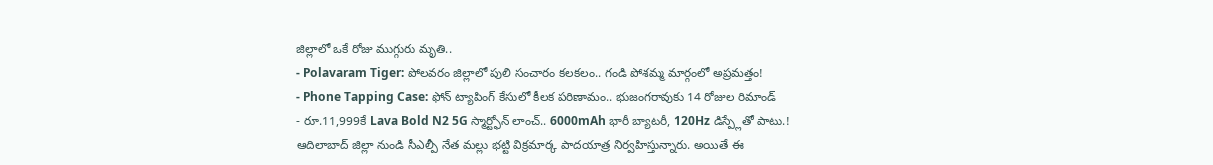జిల్లాలో ఒకే రోజు ముగ్గురు మృతి..
- Polavaram Tiger: పోలవరం జిల్లాలో పులి సంచారం కలకలం.. గండి పోశమ్మ మార్గంలో అప్రమత్తం!
- Phone Tapping Case: ఫోన్ ట్యాపింగ్ కేసులో కీలక పరిణామం.. భుజంగరావుకు 14 రోజుల రిమాండ్
- రూ.11,999కే Lava Bold N2 5G స్మార్ట్ఫోన్ లాంచ్.. 6000mAh భారీ బ్యాటరీ, 120Hz డిస్ప్లేతో పాటు.!
ఆదిలాబాద్ జిల్లా నుండి సీఎల్పీ నేత మల్లు భట్టి విక్రమార్క పాదయాత్ర నిర్వహిస్తున్నారు. అయితే ఈ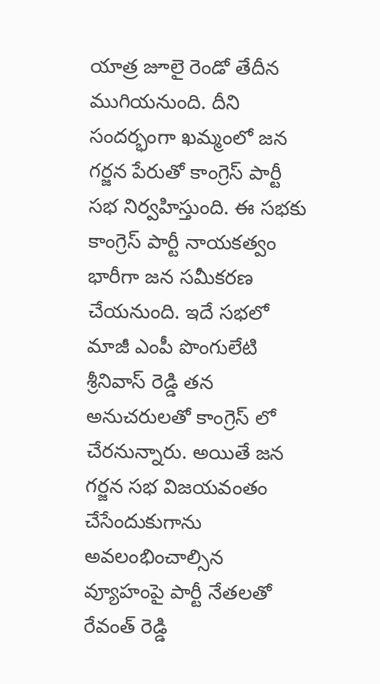యాత్ర జూలై రెండో తేదీన ముగియనుంది. దీని సందర్భంగా ఖమ్మంలో జన గర్జన పేరుతో కాంగ్రెస్ పార్టీ సభ నిర్వహిస్తుంది. ఈ సభకు కాంగ్రెస్ పార్టీ నాయకత్వం భారీగా జన సమీకరణ చేయనుంది. ఇదే సభలో మాజీ ఎంపీ పొంగులేటి శ్రీనివాస్ రెడ్డి తన అనుచరులతో కాంగ్రెస్ లో చేరనున్నారు. అయితే జన గర్జన సభ విజయవంతం చేసేందుకుగాను అవలంభించాల్సిన వ్యూహంపై పార్టీ నేతలతో రేవంత్ రెడ్డి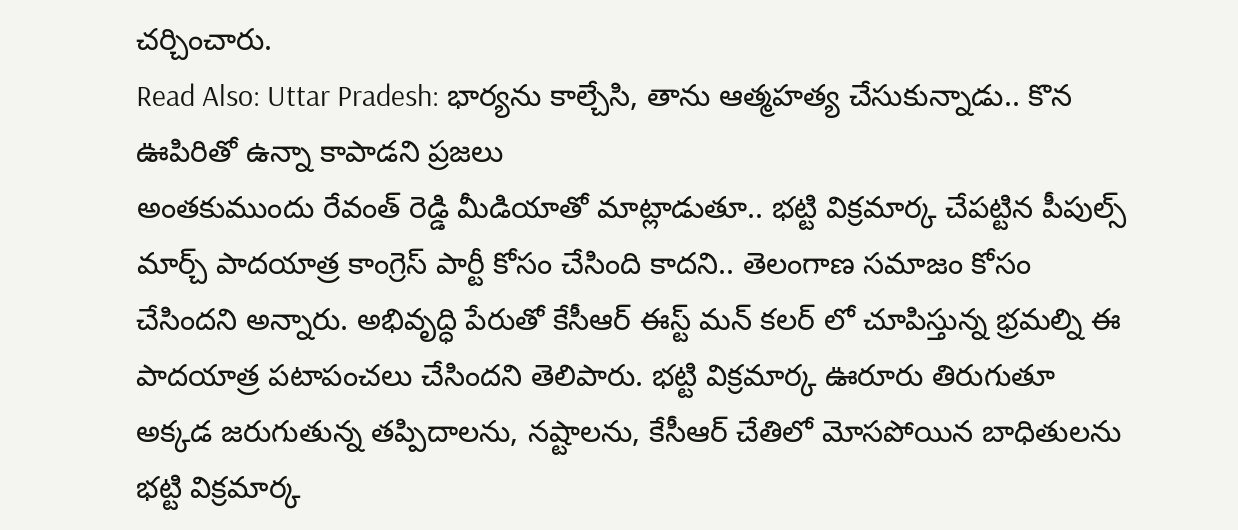చర్చించారు.
Read Also: Uttar Pradesh: భార్యను కాల్చేసి, తాను ఆత్మహత్య చేసుకున్నాడు.. కొన ఊపిరితో ఉన్నా కాపాడని ప్రజలు
అంతకుముందు రేవంత్ రెడ్డి మీడియాతో మాట్లాడుతూ.. భట్టి విక్రమార్క చేపట్టిన పీపుల్స్ మార్చ్ పాదయాత్ర కాంగ్రెస్ పార్టీ కోసం చేసింది కాదని.. తెలంగాణ సమాజం కోసం చేసిందని అన్నారు. అభివృద్ధి పేరుతో కేసీఆర్ ఈస్ట్ మన్ కలర్ లో చూపిస్తున్న భ్రమల్ని ఈ పాదయాత్ర పటాపంచలు చేసిందని తెలిపారు. భట్టి విక్రమార్క ఊరూరు తిరుగుతూ అక్కడ జరుగుతున్న తప్పిదాలను, నష్టాలను, కేసీఆర్ చేతిలో మోసపోయిన బాధితులను భట్టి విక్రమార్క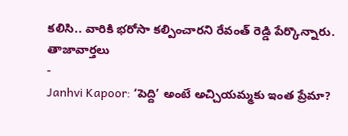కలిసి.. వారికి భరోసా కల్పించారని రేవంత్ రెడ్డి పేర్కొన్నారు.
తాజావార్తలు
-
Janhvi Kapoor: ‘పెద్ది’ అంటే అచ్చియమ్మకు ఇంత ప్రేమా?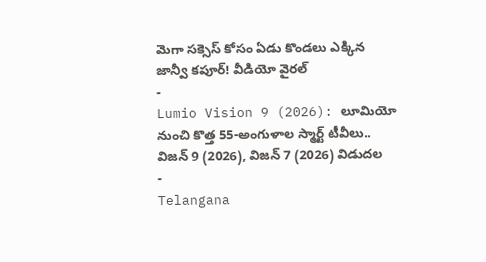మెగా సక్సెస్ కోసం ఏడు కొండలు ఎక్కిన జాన్వీ కపూర్! వీడియో వైరల్
-
Lumio Vision 9 (2026): లూమియో నుంచి కొత్త 55-అంగుళాల స్మార్ట్ టీవీలు.. విజన్ 9 (2026), విజన్ 7 (2026) విడుదల
-
Telangana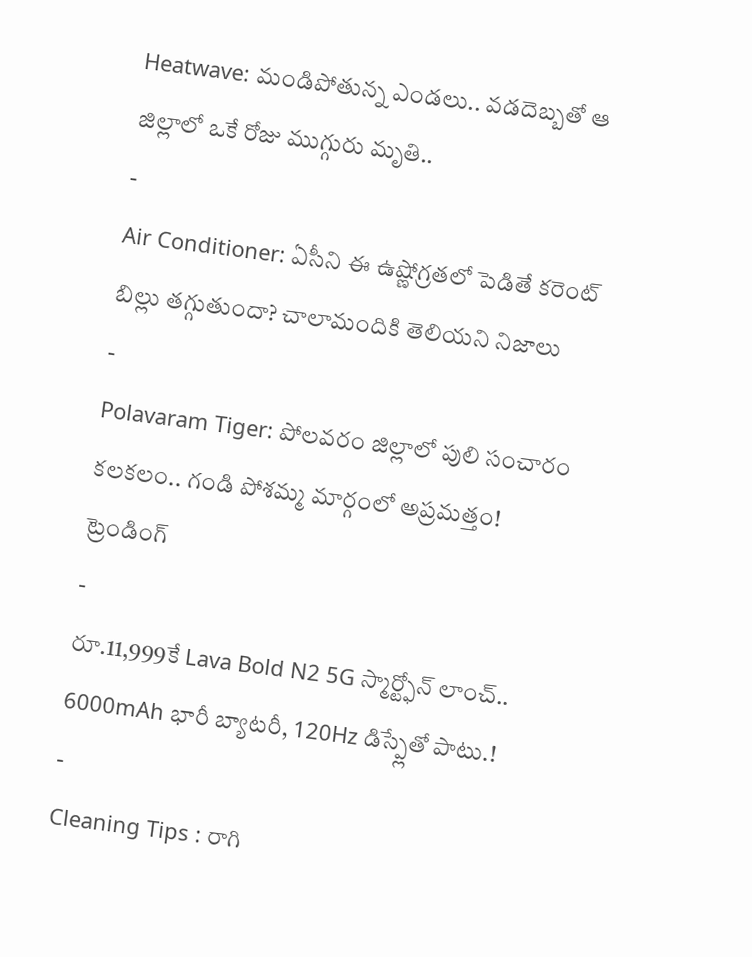Heatwave: మండిపోతున్న ఎండలు.. వడదెబ్బతో ఆ జిల్లాలో ఒకే రోజు ముగ్గురు మృతి..
-
Air Conditioner: ఏసీని ఈ ఉష్ణోగ్రతలో పెడితే కరెంట్ బిల్లు తగ్గుతుందా? చాలామందికి తెలియని నిజాలు
-
Polavaram Tiger: పోలవరం జిల్లాలో పులి సంచారం కలకలం.. గండి పోశమ్మ మార్గంలో అప్రమత్తం!
ట్రెండింగ్
-
రూ.11,999కే Lava Bold N2 5G స్మార్ట్ఫోన్ లాంచ్.. 6000mAh భారీ బ్యాటరీ, 120Hz డిస్ప్లేతో పాటు.!
-
Cleaning Tips : రాగి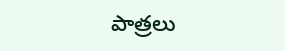పాత్రలు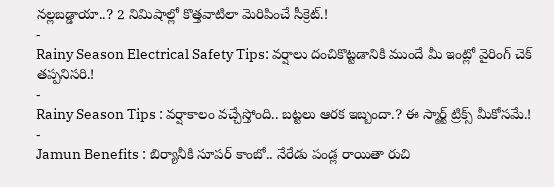నల్లబడ్డాయా..? 2 నిమిషాల్లో కొత్తవాటిలా మెరిపించే సీక్రెట్.!
-
Rainy Season Electrical Safety Tips: వర్షాలు దంచికొట్టడానికి ముందే మీ ఇంట్లో వైరింగ్ చెక్ తప్పనిసరి.!
-
Rainy Season Tips : వర్షాకాలం వచ్చేస్తోంది.. బట్టలు ఆరక ఇబ్బందా.? ఈ స్మార్ట్ ట్రిక్స్ మీకోసమే.!
-
Jamun Benefits : బిర్యానీకి సూపర్ కాంబో.. నేరేడు పండ్ల రాయితా రుచి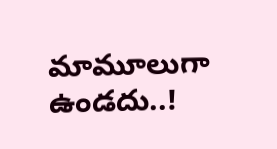మామూలుగా ఉండదు..!